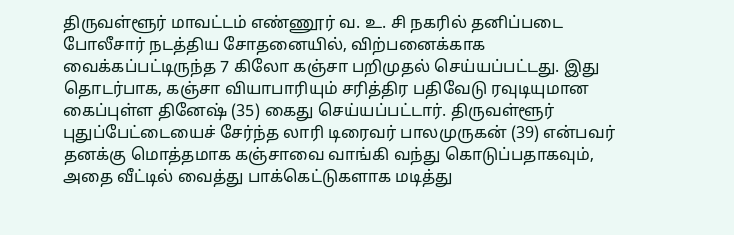திருவள்ளூர் மாவட்டம் எண்ணூர் வ. உ. சி நகரில் தனிப்படை போலீசார் நடத்திய சோதனையில், விற்பனைக்காக வைக்கப்பட்டிருந்த 7 கிலோ கஞ்சா பறிமுதல் செய்யப்பட்டது. இது தொடர்பாக, கஞ்சா வியாபாரியும் சரித்திர பதிவேடு ரவுடியுமான கைப்புள்ள தினேஷ் (35) கைது செய்யப்பட்டார். திருவள்ளூர் புதுப்பேட்டையைச் சேர்ந்த லாரி டிரைவர் பாலமுருகன் (39) என்பவர் தனக்கு மொத்தமாக கஞ்சாவை வாங்கி வந்து கொடுப்பதாகவும், அதை வீட்டில் வைத்து பாக்கெட்டுகளாக மடித்து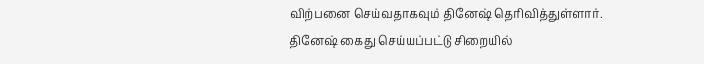விற்பனை செய்வதாகவும் தினேஷ் தெரிவித்துள்ளார். தினேஷ் கைது செய்யப்பட்டு சிறையில்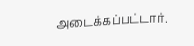அடைக்கப்பட்டார்.